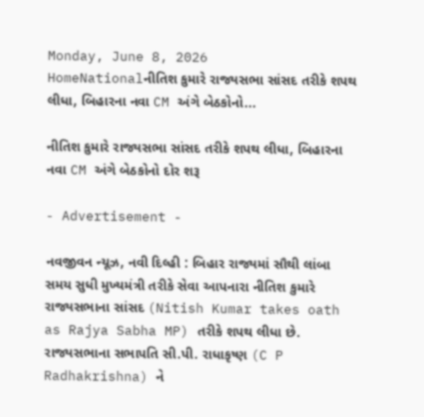Monday, June 8, 2026
HomeNationalનીતિશ કુમારે રાજ્યસભા સાંસદ તરીકે શપથ લીધા, બિહારના નવા CM અંગે બેઠકોનો...

નીતિશ કુમારે રાજ્યસભા સાંસદ તરીકે શપથ લીધા, બિહારના નવા CM અંગે બેઠકોનો દોર શરૂ

- Advertisement -

નવજીવન ન્યૂઝ, નવી દિલ્હી : બિહાર રાજ્યમાં સૌથી લાંબા સમય સુધી મુખ્યમંત્રી તરીકે સેવા આપનારા નીતિશ કુમારે રાજ્યસભાના સાંસદ (Nitish Kumar takes oath as Rajya Sabha MP) તરીકે શપથ લીધા છે. રાજ્યસભાના સભાપતિ સી.પી. રાધાકૃષ્ણ (C P Radhakrishna) ને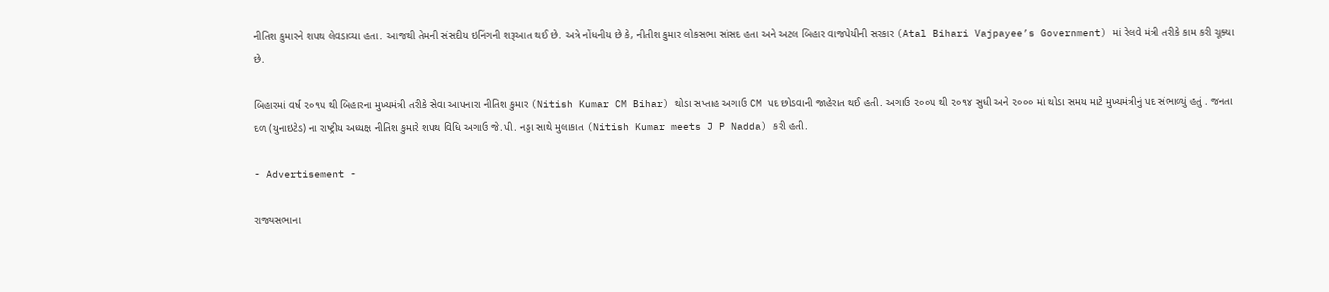નીતિશ કુમારને શપથ લેવડાવ્યા હતા. આજથી તેમની સંસદીય ઇનિંગની શરૂઆત થઈ છે. અત્રે નોંધનીય છે કે, નીતીશ કુમાર લોકસભા સાંસદ હતા અને અટલ બિહાર વાજપેયીની સરકાર (Atal Bihari Vajpayee’s Government) માં રેલવે મંત્રી તરીકે કામ કરી ચૂક્યા છે.

બિહારમાં વર્ષ ૨૦૧૫ થી બિહારના મુખ્યમંત્રી તરીકે સેવા આપનારા નીતિશ કુમાર (Nitish Kumar CM Bihar) થોડા સપ્તાહ અગાઉ CM પદ છોડવાની જાહેરાત થઈ હતી. અગાઉ ૨૦૦૫ થી ૨૦૧૪ સુધી અને ૨૦૦૦ માં થોડા સમય માટે મુખ્યમંત્રીનું પદ સંભાળ્યું હતું . જનતા દળ (યુનાઇટેડ) ના રાષ્ટ્રીય અધ્યક્ષ નીતિશ કુમારે શપથ વિધિ અગાઉ જે.પી. નડ્ડા સાથે મુલાકાત (Nitish Kumar meets J P Nadda) કરી હતી.

- Advertisement -

રાજ્યસભાના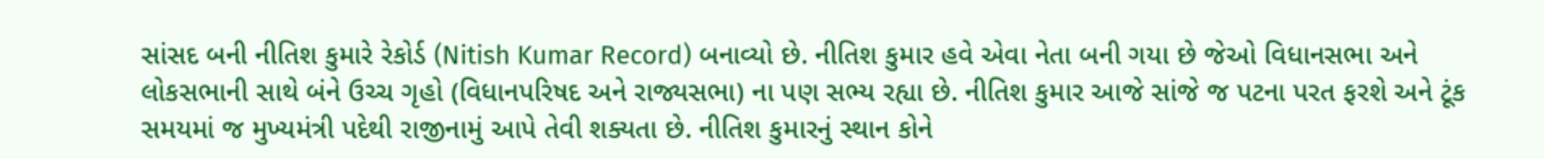સાંસદ બની નીતિશ કુમારે રેકોર્ડ (Nitish Kumar Record) બનાવ્યો છે. નીતિશ કુમાર હવે એવા નેતા બની ગયા છે જેઓ વિધાનસભા અને લોકસભાની સાથે બંને ઉચ્ચ ગૃહો (વિધાનપરિષદ અને રાજ્યસભા) ના પણ સભ્ય રહ્યા છે. નીતિશ કુમાર આજે સાંજે જ પટના પરત ફરશે અને ટૂંક સમયમાં જ મુખ્યમંત્રી પદેથી રાજીનામું આપે તેવી શક્યતા છે. નીતિશ કુમારનું સ્થાન કોને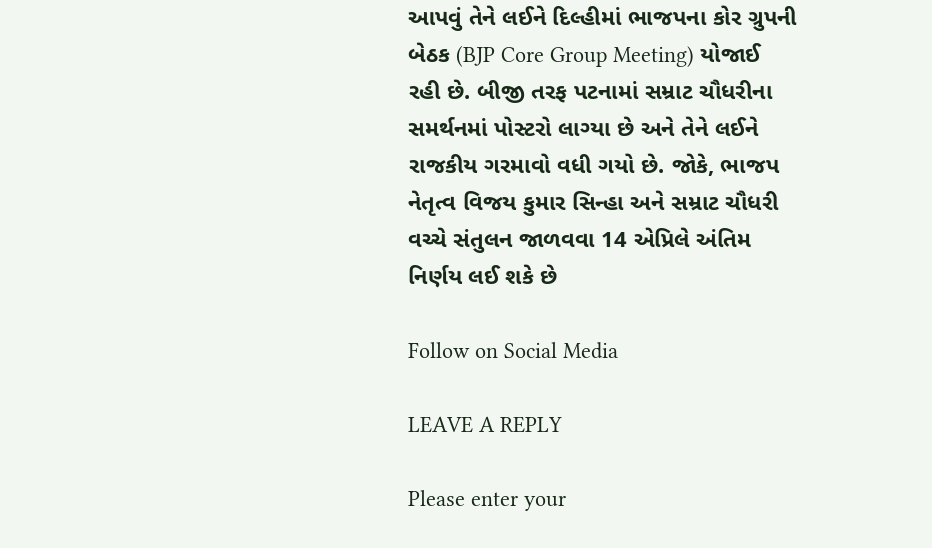આપવું તેને લઈને દિલ્હીમાં ભાજપના કોર ગ્રુપની બેઠક (BJP Core Group Meeting) યોજાઈ રહી છે. બીજી તરફ પટનામાં સમ્રાટ ચૌધરીના સમર્થનમાં પોસ્ટરો લાગ્યા છે અને તેને લઈને રાજકીય ગરમાવો વધી ગયો છે. જોકે, ભાજપ નેતૃત્વ વિજય કુમાર સિન્હા અને સમ્રાટ ચૌધરી વચ્ચે સંતુલન જાળવવા 14 એપ્રિલે અંતિમ નિર્ણય લઈ શકે છે

Follow on Social Media

LEAVE A REPLY

Please enter your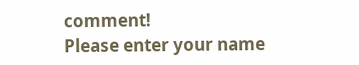comment!
Please enter your name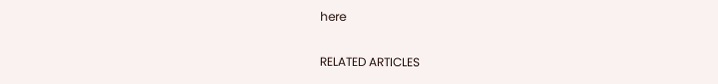here

RELATED ARTICLES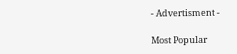- Advertisment -

Most Popular